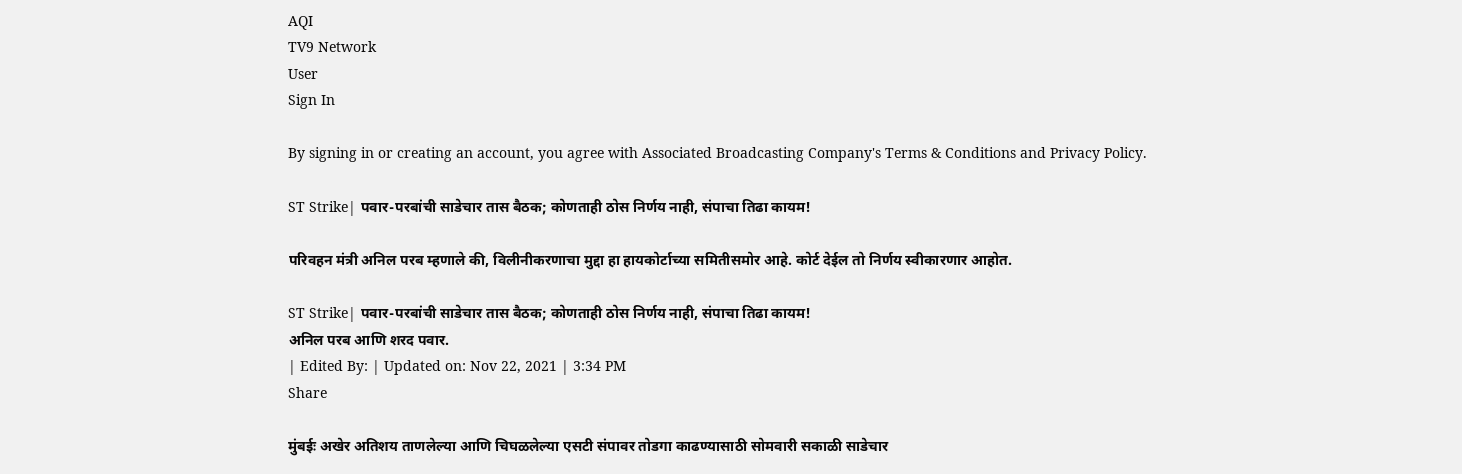AQI
TV9 Network
User
Sign In

By signing in or creating an account, you agree with Associated Broadcasting Company's Terms & Conditions and Privacy Policy.

ST Strike| पवार-परबांची साडेचार तास बैठक; कोणताही ठोस निर्णय नाही, संपाचा तिढा कायम!

परिवहन मंत्री अनिल परब म्हणाले की, विलीनीकरणाचा मुद्दा हा हायकोर्टाच्या समितीसमोर आहे. कोर्ट देईल तो निर्णय स्वीकारणार आहोत.

ST Strike| पवार-परबांची साडेचार तास बैठक; कोणताही ठोस निर्णय नाही, संपाचा तिढा कायम!
अनिल परब आणि शरद पवार.
| Edited By: | Updated on: Nov 22, 2021 | 3:34 PM
Share

मुंबईः अखेर अतिशय ताणलेल्या आणि चिघळलेल्या एसटी संपावर तोडगा काढण्यासाठी सोमवारी सकाळी साडेचार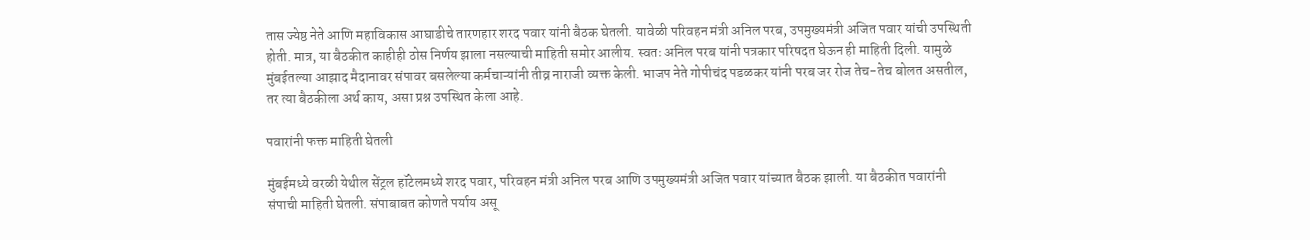तास ज्येष्ठ नेते आणि महाविकास आघाडीचे तारणहार शरद पवार यांनी बैठक घेतली. यावेळी परिवहन मंत्री अनिल परब, उपमुख्यमंत्री अजित पवार यांची उपस्थिती होती. मात्र, या बैठकीत काहीही ठोस निर्णय झाला नसल्याची माहिती समोर आलीय. स्वतः अनिल परब यांनी पत्रकार परिषदत घेऊन ही माहिती दिली. यामुळे मुंबईतल्या आझाद मैदानावर संपावर बसलेल्या कर्मचाऱ्यांनी तीव्र नाराजी व्यक्त केली. भाजप नेते गोपीचंद पडळकर यांनी परब जर रोज तेच-तेच बोलत असतील, तर त्या बैठकीला अर्थ काय, असा प्रश्न उपस्थित केला आहे.

पवारांनी फक्त माहिती घेतली

मुंबईमध्ये वरळी येथील सेंट्रल हॉटेलमध्ये शरद पवार, परिवहन मंत्री अनिल परब आणि उपमुख्यमंत्री अजित पवार यांच्यात बैठक झाली. या बैठकीत पवारांनी संपाची माहिती घेतली. संपाबाबत कोणते पर्याय असू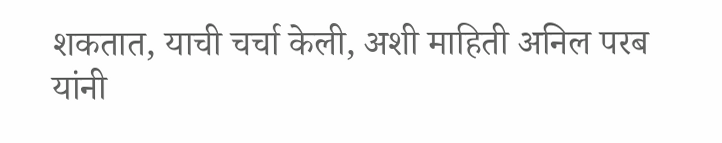शकतात, याची चर्चा केली, अशी माहिती अनिल परब यांनी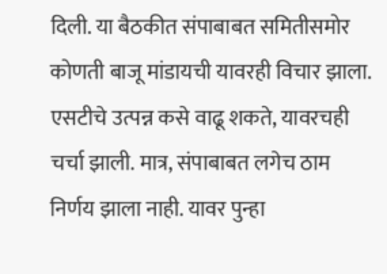दिली. या बैठकीत संपाबाबत समितीसमोर कोणती बाजू मांडायची यावरही विचार झाला. एसटीचे उत्पन्न कसे वाढू शकते, यावरचही चर्चा झाली. मात्र, संपाबाबत लगेच ठाम निर्णय झाला नाही. यावर पुन्हा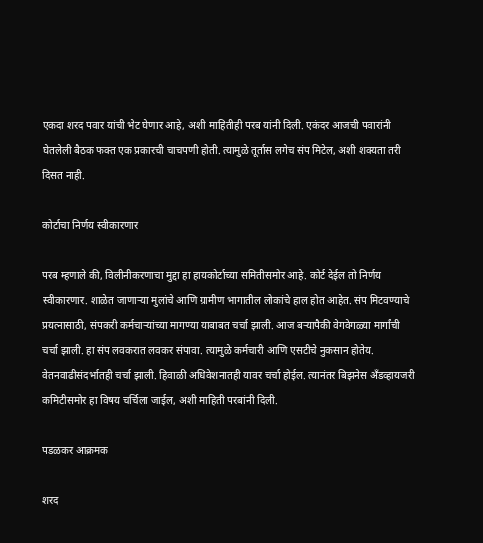एकदा शरद पवार यांची भेट घेणार आहे, अशी माहितीही परब यांनी दिली. एकंदर आजची पवारांनी घेतलेली बैठक फक्त एक प्रकारची चाचपणी होती. त्यामुळे तूर्तास लगेच संप मिटेल, अशी शक्यता तरी दिसत नाही.

कोर्टाचा निर्णय स्वीकारणार

परब म्हणाले की, विलीनीकरणाचा मुद्दा हा हायकोर्टाच्या समितीसमोर आहे. कोर्ट देईल तो निर्णय स्वीकारणार. शाळेत जाणाऱ्या मुलांचे आणि ग्रामीण भागातील लोकांचे हाल होत आहेत. संप मिटवण्याचे प्रयत्नासाठी, संपकरी कर्मचाऱ्यांच्या मागण्या याबाबत चर्चा झाली. आज बऱ्यापैकी वेगवेगळ्या मार्गांची चर्चा झाली. हा संप लवकरात लवकर संपावा. त्यामुळे कर्मचारी आणि एसटीचे नुकसान होतेय. वेतनवाढीसंदर्भातही चर्चा झाली. हिवाळी अधिवेशनातही यावर चर्चा होईल. त्यानंतर बिझनेस अँडव्हायजरी कमिटीसमोर हा विषय चर्चिला जाईल, अशी माहिती परबांनी दिली.

पडळकर आक्रमक

शरद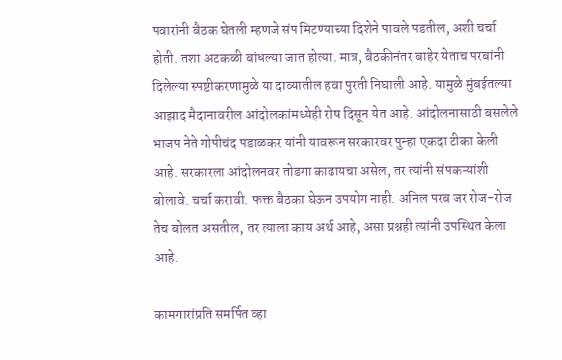पवारांनी बैठक घेतली म्हणजे संप मिटण्याच्या दिशेने पावले पडतील, अशी चर्चा होती. तशा अटकळी बांधल्या जात होत्या. मात्र, बैठकीनंतर बाहेर येताच परबांनी दिलेल्या स्पष्टीकरणामुळे या दाव्यातील हवा पुरती निघाली आहे. यामुळे मुंबईतल्या आझाद मैदानावरील आंदोलकांमध्येही रोष दिसून येत आहे. आंदोलनासाठी बसलेले भाजप नेते गोपीचंद पडाळकर यांनी यावरून सरकारवर पुन्हा एकदा टीका केली आहे. सरकारला आंदोलनवर तोडगा काढायचा असेल, तर त्यांनी संपकऱ्यांशी बोलावे. चर्चा करावी. फक्त बैठका घेऊन उपयोग नाही. अनिल परब जर रोज-रोज तेच बोलत असतील, तर त्याला काय अर्थ आहे, असा प्रश्नही त्यांनी उपस्थित केला आहे.

कामगारांप्रति समर्पित व्हा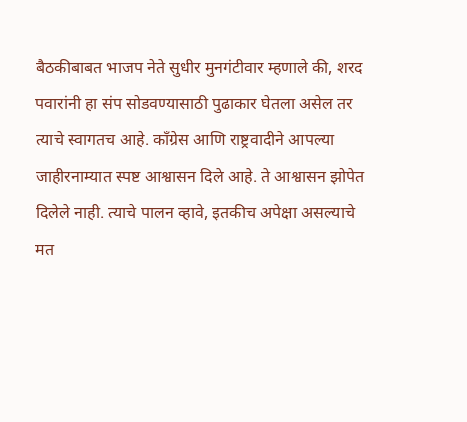बैठकीबाबत भाजप नेते सुधीर मुनगंटीवार म्हणाले की, शरद पवारांनी हा संप सोडवण्यासाठी पुढाकार घेतला असेल तर त्याचे स्वागतच आहे. काँग्रेस आणि राष्ट्रवादीने आपल्या जाहीरनाम्यात स्पष्ट आश्वासन दिले आहे. ते आश्वासन झोपेत दिलेले नाही. त्याचे पालन व्हावे, इतकीच अपेक्षा असल्याचे मत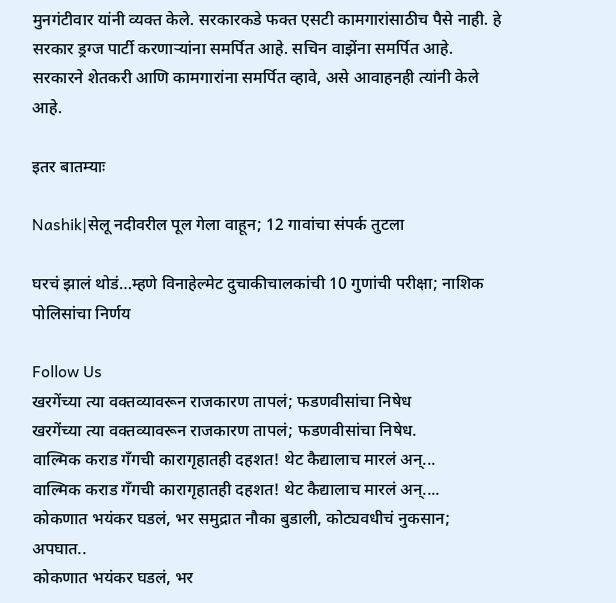मुनगंटीवार यांनी व्यक्त केले. सरकारकडे फक्त एसटी कामगारांसाठीच पैसे नाही. हे सरकार ड्रग्ज पार्टी करणाऱ्यांना समर्पित आहे. सचिन वाझेंना समर्पित आहे. सरकारने शेतकरी आणि कामगारांना समर्पित व्हावे, असे आवाहनही त्यांनी केले आहे.

इतर बातम्याः

Nashik|सेलू नदीवरील पूल गेला वाहून; 12 गावांचा संपर्क तुटला

घरचं झालं थोडं…म्हणे विनाहेल्मेट दुचाकीचालकांची 10 गुणांची परीक्षा; नाशिक पोलिसांचा निर्णय

Follow Us
खरगेंच्या त्या वक्तव्यावरून राजकारण तापलं; फडणवीसांचा निषेध
खरगेंच्या त्या वक्तव्यावरून राजकारण तापलं; फडणवीसांचा निषेध.
वाल्मिक कराड गँगची कारागृहातही दहशत! थेट कैद्यालाच मारलं अन्...
वाल्मिक कराड गँगची कारागृहातही दहशत! थेट कैद्यालाच मारलं अन्....
कोकणात भयंकर घडलं, भर समुद्रात नौका बुडाली, कोट्यवधीचं नुकसान; अपघात..
कोकणात भयंकर घडलं, भर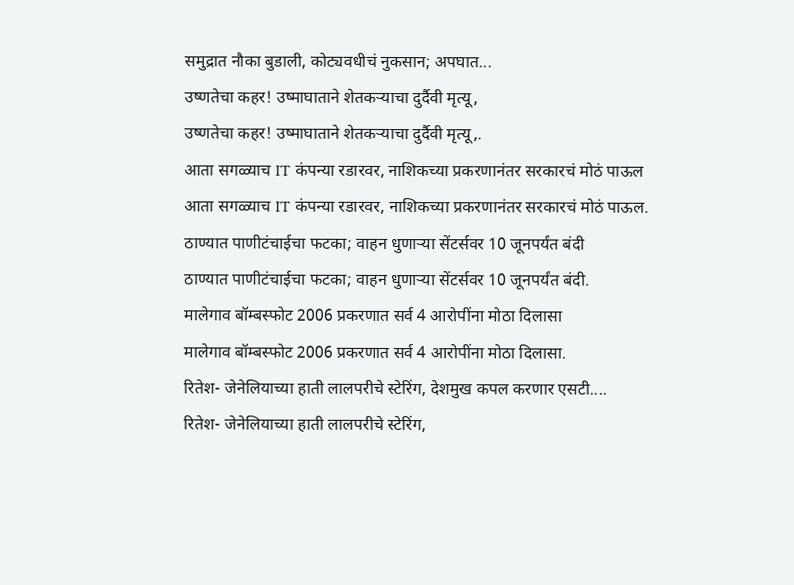समुद्रात नौका बुडाली, कोट्यवधीचं नुकसान; अपघात...
उष्णतेचा कहर! उष्माघाताने शेतकऱ्याचा दुर्दैवी मृत्यू,
उष्णतेचा कहर! उष्माघाताने शेतकऱ्याचा दुर्दैवी मृत्यू,.
आता सगळ्याच IT कंपन्या रडारवर, नाशिकच्या प्रकरणानंतर सरकारचं मोठं पाऊल
आता सगळ्याच IT कंपन्या रडारवर, नाशिकच्या प्रकरणानंतर सरकारचं मोठं पाऊल.
ठाण्यात पाणीटंचाईचा फटका; वाहन धुणाऱ्या सेंटर्सवर 10 जूनपर्यंत बंदी
ठाण्यात पाणीटंचाईचा फटका; वाहन धुणाऱ्या सेंटर्सवर 10 जूनपर्यंत बंदी.
मालेगाव बॉम्बस्फोट 2006 प्रकरणात सर्व 4 आरोपींना मोठा दिलासा
मालेगाव बॉम्बस्फोट 2006 प्रकरणात सर्व 4 आरोपींना मोठा दिलासा.
रितेश- जेनेलियाच्या हाती लालपरीचे स्टेरिंग, देशमुख कपल करणार एसटी....
रितेश- जेनेलियाच्या हाती लालपरीचे स्टेरिंग,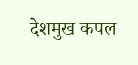देशमुख कपल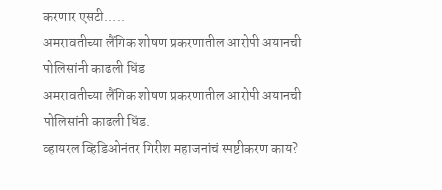करणार एसटी.....
अमरावतीच्या लैंगिक शोषण प्रकरणातील आरोपी अयानची पोलिसांनी काढली धिंड
अमरावतीच्या लैंगिक शोषण प्रकरणातील आरोपी अयानची पोलिसांनी काढली धिंड.
व्हायरल व्हिडिओनंतर गिरीश महाजनांचं स्पष्टीकरण काय?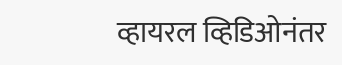व्हायरल व्हिडिओनंतर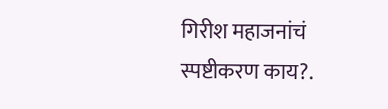गिरीश महाजनांचं स्पष्टीकरण काय?.